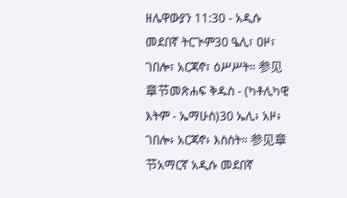ዘሌዋውያን 11:30 - አዲሱ መደበኛ ትርጒም30 ዔሊ፣ ዐዞ፣ ገበሎ፣ አርጃኖ፣ ዕሥሥት። 参见章节መጽሐፍ ቅዱስ - (ካቶሊካዊ እትም - ኤማሁስ)30 ኤሊ፥ አዞ፥ ገበሎ፥ አርጃኖ፥ እስስት። 参见章节አማርኛ አዲሱ መደበኛ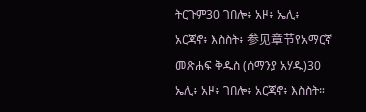ትርጉም30 ገበሎ፥ አዞ፥ ኤሊ፥ አርጃኖ፥ እስስት፥ 参见章节የአማርኛ መጽሐፍ ቅዱስ (ሰማንያ አሃዱ)30 ኤሊ፥ አዞ፥ ገበሎ፥ አርጃኖ፥ እስስት።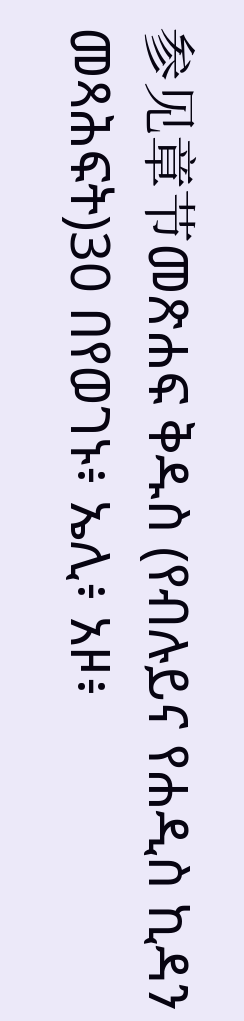参见章节መጽሐፍ ቅዱስ (የብሉይና የሐዲስ ኪዳን መጻሕፍት)30 በየወገኑ፥ ኤሊ፥ አዞ፥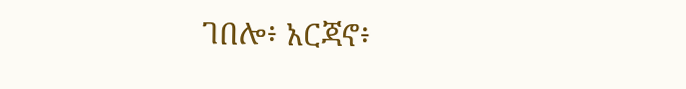ገበሎ፥ አርጃኖ፥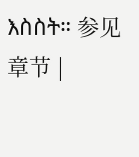እስስት። 参见章节 |